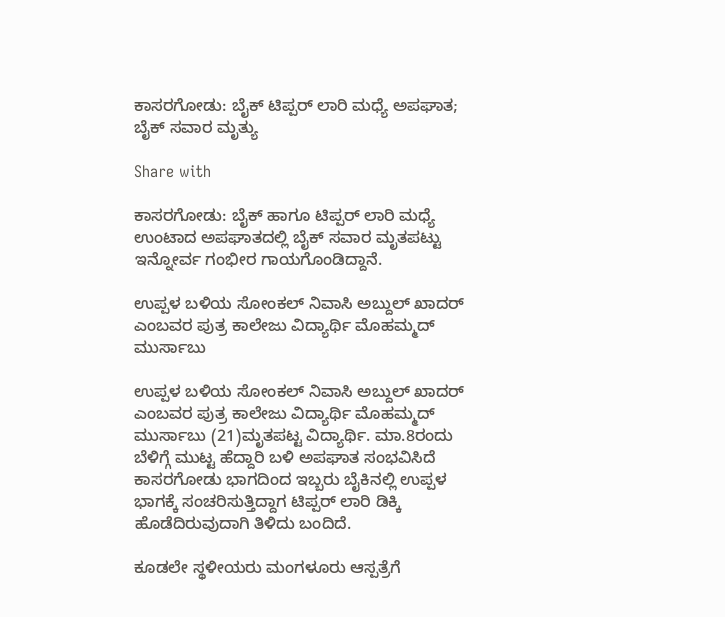ಕಾಸರಗೋಡು: ಬೈಕ್ ಟಿಪ್ಪರ್ ಲಾರಿ ಮಧ್ಯೆ ಅಪಘಾತ; ಬೈಕ್ ಸವಾರ ಮೃತ್ಯು

Share with

ಕಾಸರಗೋಡು: ಬೈಕ್ ಹಾಗೂ ಟಿಪ್ಪರ್ ಲಾರಿ ಮಧ್ಯೆ ಉಂಟಾದ ಅಪಘಾತದಲ್ಲಿ ಬೈಕ್ ಸವಾರ ಮೃತಪಟ್ಟು ಇನ್ನೋರ್ವ ಗಂಭೀರ ಗಾಯಗೊಂಡಿದ್ದಾನೆ.

ಉಪ್ಪಳ ಬಳಿಯ ಸೋಂಕಲ್ ನಿವಾಸಿ ಅಬ್ದುಲ್ ಖಾದರ್ ಎಂಬವರ ಪುತ್ರ ಕಾಲೇಜು ವಿದ್ಯಾರ್ಥಿ ಮೊಹಮ್ಮದ್ ಮುರ್ಸಾಬು

ಉಪ್ಪಳ ಬಳಿಯ ಸೋಂಕಲ್ ನಿವಾಸಿ ಅಬ್ದುಲ್ ಖಾದರ್ ಎಂಬವರ ಪುತ್ರ ಕಾಲೇಜು ವಿದ್ಯಾರ್ಥಿ ಮೊಹಮ್ಮದ್ ಮುರ್ಸಾಬು (21)ಮೃತಪಟ್ಟ ವಿದ್ಯಾರ್ಥಿ. ಮಾ.8ರಂದು ಬೆಳಿಗ್ಗೆ ಮುಟ್ಟ ಹೆದ್ದಾರಿ ಬಳಿ ಅಪಘಾತ ಸಂಭವಿಸಿದೆ ಕಾಸರಗೋಡು ಭಾಗದಿಂದ ಇಬ್ಬರು ಬೈಕಿನಲ್ಲಿ ಉಪ್ಪಳ ಭಾಗಕ್ಕೆ ಸಂಚರಿಸುತ್ತಿದ್ದಾಗ ಟಿಪ್ಪರ್ ಲಾರಿ ಡಿಕ್ಕಿ ಹೊಡೆದಿರುವುದಾಗಿ ತಿಳಿದು ಬಂದಿದೆ.

ಕೂಡಲೇ ಸ್ಥಳೀಯರು ಮಂಗಳೂರು ಆಸ್ಪತ್ರೆಗೆ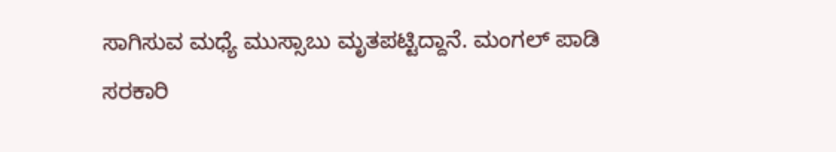ಸಾಗಿಸುವ ಮಧ್ಯೆ ಮುಸ್ಸಾಬು ಮೃತಪಟ್ಟಿದ್ದಾನೆ. ಮಂಗಲ್ ಪಾಡಿ ಸರಕಾರಿ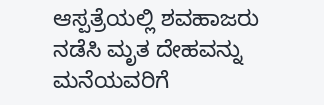ಆಸ್ಪತ್ರೆಯಲ್ಲಿ ಶವಹಾಜರು ನಡೆಸಿ ಮೃತ ದೇಹವನ್ನು ಮನೆಯವರಿಗೆ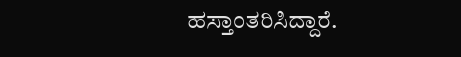ಹಸ್ತಾಂತರಿಸಿದ್ದಾರೆ.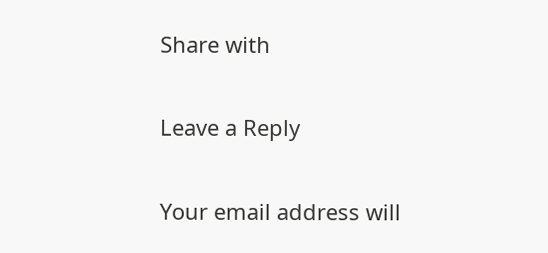Share with

Leave a Reply

Your email address will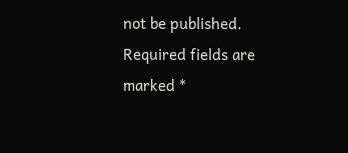not be published. Required fields are marked *